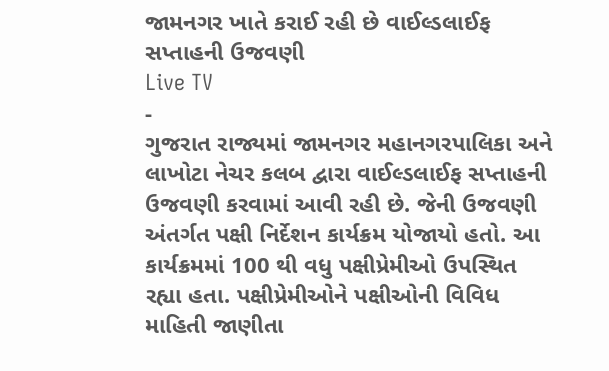જામનગર ખાતે કરાઈ રહી છે વાઈલ્ડલાઈફ સપ્તાહની ઉજવણી
Live TV
-
ગુજરાત રાજ્યમાં જામનગર મહાનગરપાલિકા અને લાખોટા નેચર કલબ દ્વારા વાઈલ્ડલાઈફ સપ્તાહની ઉજવણી કરવામાં આવી રહી છે. જેની ઉજવણી અંતર્ગત પક્ષી નિર્દેશન કાર્યક્રમ યોજાયો હતો. આ કાર્યક્રમમાં 100 થી વધુ પક્ષીપ્રેમીઓ ઉપસ્થિત રહ્યા હતા. પક્ષીપ્રેમીઓને પક્ષીઓની વિવિધ માહિતી જાણીતા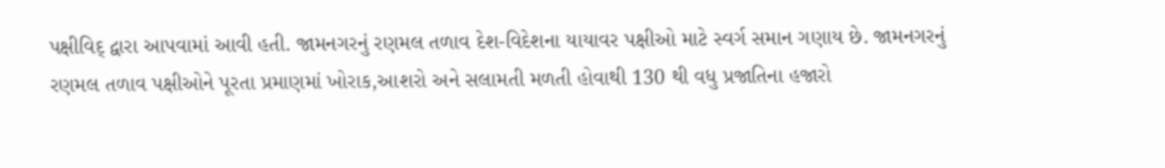પક્ષીવિદ્ દ્વારા આપવામાં આવી હતી. જામનગરનું રણમલ તળાવ દેશ-વિદેશના યાયાવર પક્ષીઓ માટે સ્વર્ગ સમાન ગણાય છે. જામનગરનું રણમલ તળાવ પક્ષીઓને પૂરતા પ્રમાણમાં ખોરાક,આશરો અને સલામતી મળતી હોવાથી 130 થી વધુ પ્રજાતિના હજારો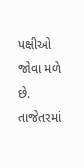પક્ષીઓ જોવા મળે છે. તાજેતરમાં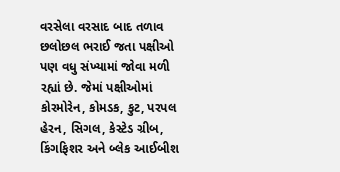વરસેલા વરસાદ બાદ તળાવ છલોછલ ભરાઈ જતા પક્ષીઓ પણ વધુ સંખ્યામાં જોવા મળી રહ્યાં છે. જેમાં પક્ષીઓમાં કોરમોરેન, કોમડક, કુટ, પરપલ હેરન, સિગલ, કેસ્ટેડ ગ્રીબ, કિંગફિશર અને બ્લેક આઈબીશ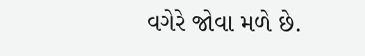વગેરે જોવા મળે છે.